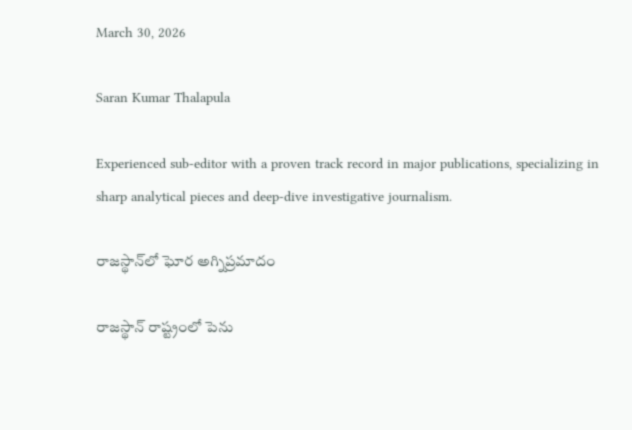March 30, 2026

Saran Kumar Thalapula

Experienced sub-editor with a proven track record in major publications, specializing in sharp analytical pieces and deep-dive investigative journalism.

రాజస్థాన్‌లో ఘోర అగ్నిప్రమాదం

రాజస్థాన్ రాష్ట్రంలో పెను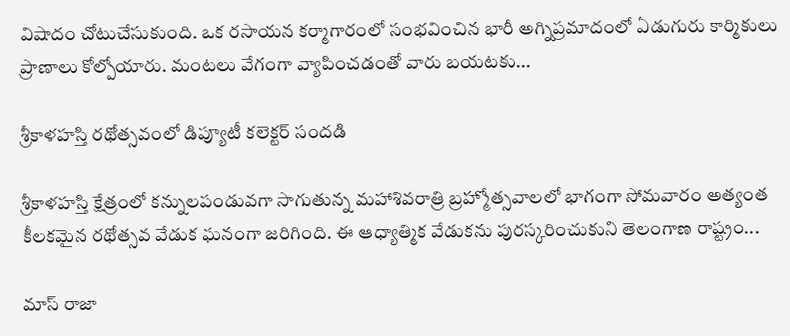విషాదం చోటుచేసుకుంది. ఒక రసాయన కర్మాగారంలో సంభవించిన భారీ అగ్నిప్రమాదంలో ఏడుగురు కార్మికులు ప్రాణాలు కోల్పోయారు. మంటలు వేగంగా వ్యాపించడంతో వారు బయటకు...

శ్రీకాళహస్తి రథోత్సవంలో డిప్యూటీ కలెక్టర్ సందడి

శ్రీకాళహస్తి క్షేత్రంలో కన్నులపండువగా సాగుతున్న మహాశివరాత్రి బ్రహ్మోత్సవాలలో భాగంగా సోమవారం అత్యంత కీలకమైన రథోత్సవ వేడుక ఘనంగా జరిగింది. ఈ ఆధ్యాత్మిక వేడుకను పురస్కరించుకుని తెలంగాణ రాష్ట్రం...

మాస్‌ రాజా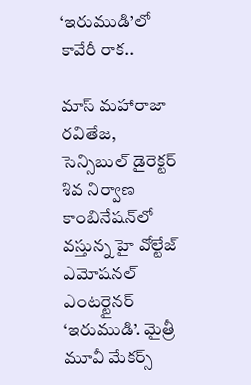‘ఇరుముడి’లో కావేరీ రాక..

మాస్‌ మహారాజా రవితేజ, సెన్సిబుల్ డైరెక్టర్ శివ నిర్వాణ కాంబినేషన్‌లో వస్తున్న హై వోల్టేజ్ ఎమోషనల్ ఎంటర్టైనర్ ‘ఇరుముడి’. మైత్రీ మూవీ మేకర్స్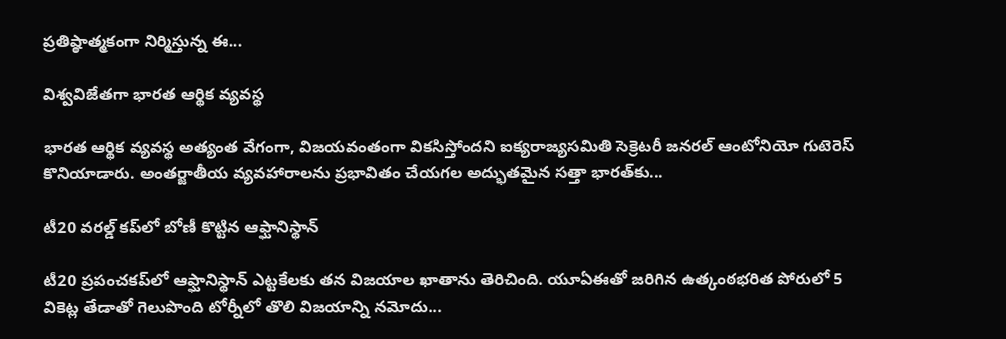ప్రతిష్ఠాత్మకంగా నిర్మిస్తున్న ఈ...

విశ్వవిజేతగా భారత ఆర్థిక వ్యవస్థ

భారత ఆర్థిక వ్యవస్థ అత్యంత వేగంగా, విజయవంతంగా వికసిస్తోందని ఐక్యరాజ్యసమితి సెక్రెటరీ జనరల్‌ ఆంటోనియో గుటెరెస్‌ కొనియాడారు. అంతర్జాతీయ వ్యవహారాలను ప్రభావితం చేయగల అద్భుతమైన సత్తా భారత్‌కు...

టీ20 వరల్డ్ కప్‌లో బోణీ కొట్టిన ఆఫ్ఘానిస్థాన్

టీ20 ప్రపంచకప్‌లో ఆఫ్ఘానిస్థాన్ ఎట్టకేలకు తన విజయాల ఖాతాను తెరిచింది. యూఏఈతో జరిగిన ఉత్కంఠభరిత పోరులో 5 వికెట్ల తేడాతో గెలుపొంది టోర్నీలో తొలి విజయాన్ని నమోదు...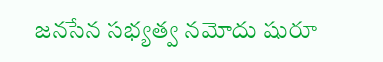జనసేన సభ్యత్వ నమోదు షురూ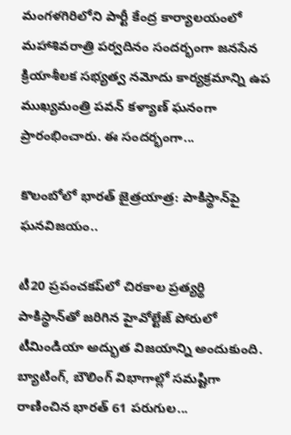మంగళగిరిలోని పార్టీ కేంద్ర కార్యాలయంలో మహాశివరాత్రి పర్వదినం సందర్భంగా జనసేన క్రియాశీలక సభ్యత్వ నమోదు కార్యక్రమాన్ని ఉప ముఖ్యమంత్రి పవన్ కళ్యాణ్ ఘనంగా ప్రారంభించారు. ఈ సందర్భంగా...

కొలంబోలో భారత్ జైత్రయాత్ర: పాకిస్థాన్‌పై ఘనవిజయం..

టీ20 ప్రపంచకప్‌లో చిరకాల ప్రత్యర్థి పాకిస్థాన్‌తో జరిగిన హైవోల్టేజ్ పోరులో టీమిండియా అద్భుత విజయాన్ని అందుకుంది. బ్యాటింగ్, బౌలింగ్ విభాగాల్లో సమష్టిగా రాణించిన భారత్ 61 పరుగుల...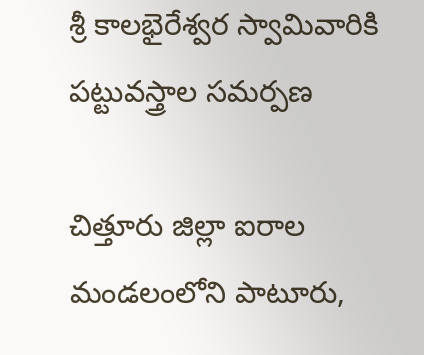శ్రీ కాలభైరేశ్వర స్వామివారికి పట్టువస్త్రాల సమర్పణ

చిత్తూరు జిల్లా ఐరాల మండలంలోని పాటూరు,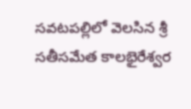సవటపల్లిలో వెలసిన శ్రీ సతీసమేత కాలభైరేశ్వర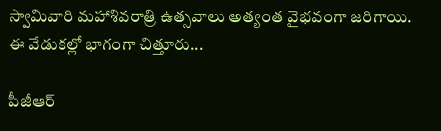స్వామివారి మహాశివరాత్రి ఉత్సవాలు అత్యంత వైభవంగా జరిగాయి. ఈ వేడుకల్లో భాగంగా చిత్తూరు...

పీజీఆర్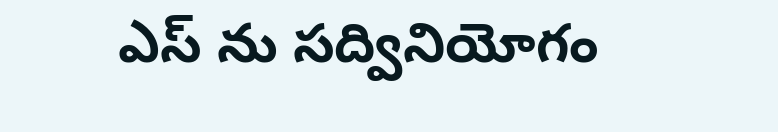ఎస్ ను సద్వినియోగం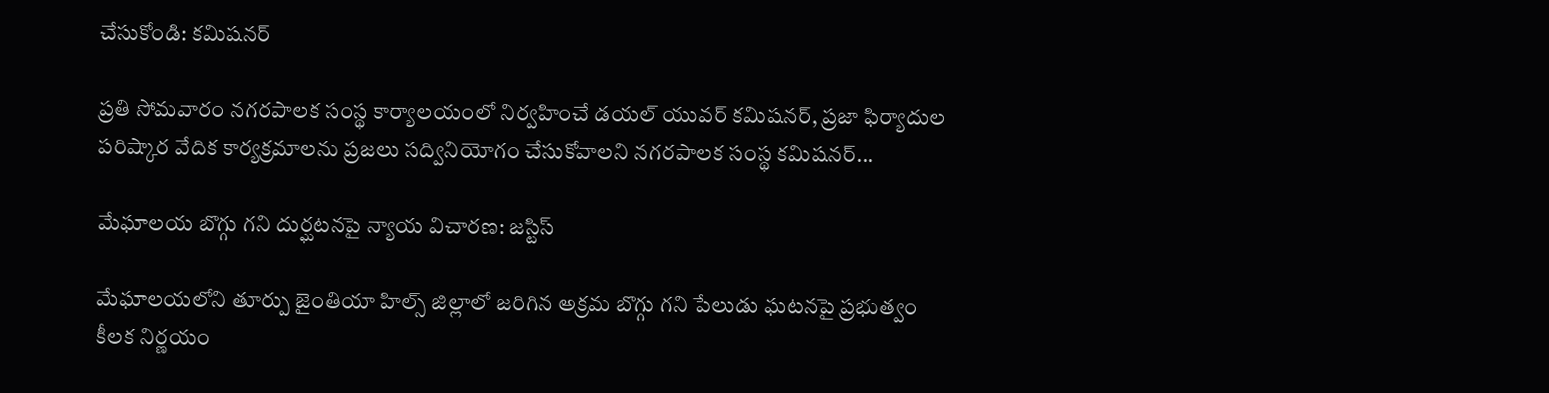చేసుకోండి: కమిషనర్

ప్రతి సోమవారం నగరపాలక సంస్థ కార్యాలయంలో నిర్వహించే డయల్ యువర్ కమిషనర్, ప్రజా ఫిర్యాదుల పరిష్కార వేదిక కార్యక్రమాలను ప్రజలు సద్వినియోగం చేసుకోవాలని నగరపాలక సంస్థ కమిషనర్...

మేఘాలయ బొగ్గు గని దుర్ఘటనపై న్యాయ విచారణ: జస్టిస్

మేఘాలయలోని తూర్పు జైంతియా హిల్స్ జిల్లాలో జరిగిన అక్రమ బొగ్గు గని పేలుడు ఘటనపై ప్రభుత్వం కీలక నిర్ణయం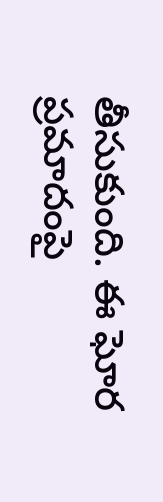తీసుకుంది. ఈ ఘోర ప్రమాదంపై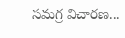సమగ్ర విచారణ...